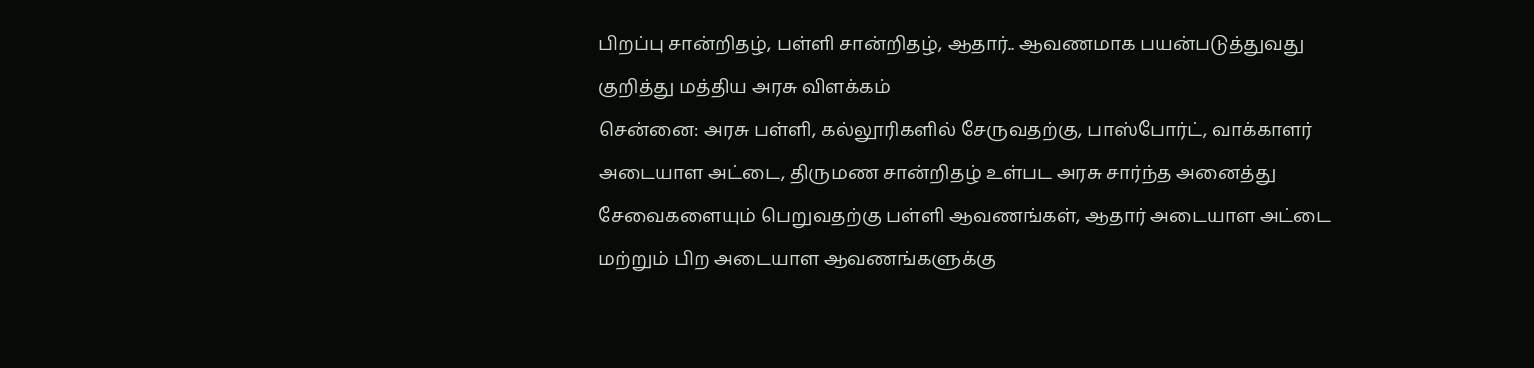பிறப்பு சான்றிதழ், பள்ளி சான்றிதழ், ஆதார்.. ஆவணமாக பயன்படுத்துவது குறித்து மத்திய அரசு விளக்கம்
சென்னை: அரசு பள்ளி, கல்லூரிகளில் சேருவதற்கு, பாஸ்போர்ட், வாக்காளர் அடையாள அட்டை, திருமண சான்றிதழ் உள்பட அரசு சார்ந்த அனைத்து சேவைகளையும் பெறுவதற்கு பள்ளி ஆவணங்கள், ஆதார் அடையாள அட்டை மற்றும் பிற அடையாள ஆவணங்களுக்கு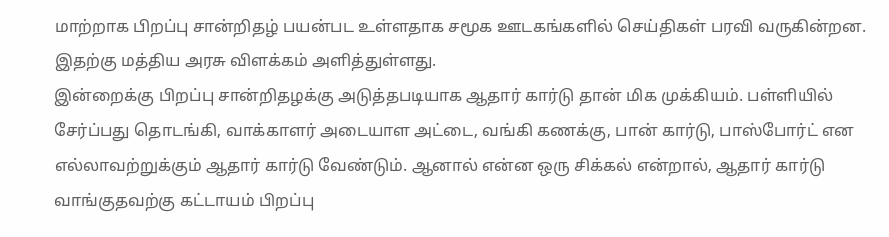மாற்றாக பிறப்பு சான்றிதழ் பயன்பட உள்ளதாக சமூக ஊடகங்களில் செய்திகள் பரவி வருகின்றன. இதற்கு மத்திய அரசு விளக்கம் அளித்துள்ளது.
இன்றைக்கு பிறப்பு சான்றிதழக்கு அடுத்தபடியாக ஆதார் கார்டு தான் மிக முக்கியம். பள்ளியில் சேர்ப்பது தொடங்கி, வாக்காளர் அடையாள அட்டை, வங்கி கணக்கு, பான் கார்டு, பாஸ்போர்ட் என எல்லாவற்றுக்கும் ஆதார் கார்டு வேண்டும். ஆனால் என்ன ஒரு சிக்கல் என்றால், ஆதார் கார்டு வாங்குதவற்கு கட்டாயம் பிறப்பு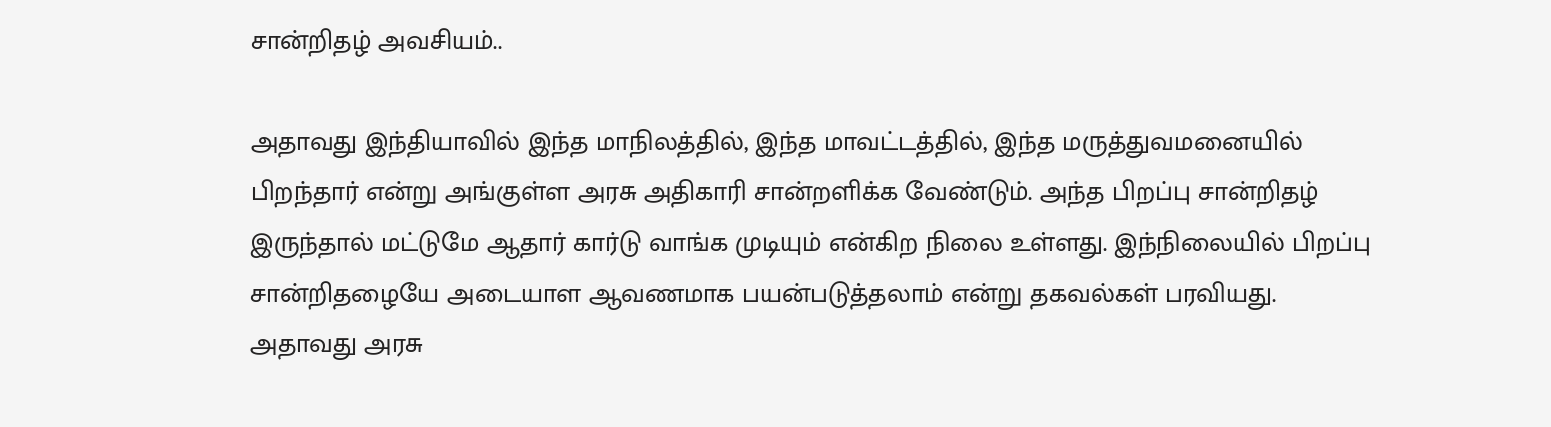சான்றிதழ் அவசியம்..

அதாவது இந்தியாவில் இந்த மாநிலத்தில், இந்த மாவட்டத்தில், இந்த மருத்துவமனையில் பிறந்தார் என்று அங்குள்ள அரசு அதிகாரி சான்றளிக்க வேண்டும். அந்த பிறப்பு சான்றிதழ் இருந்தால் மட்டுமே ஆதார் கார்டு வாங்க முடியும் என்கிற நிலை உள்ளது. இந்நிலையில் பிறப்பு சான்றிதழையே அடையாள ஆவணமாக பயன்படுத்தலாம் என்று தகவல்கள் பரவியது.
அதாவது அரசு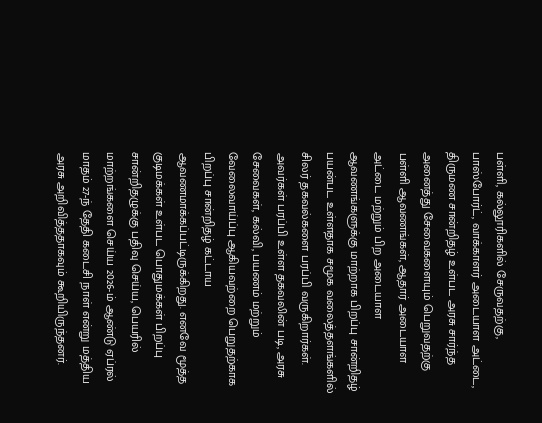பள்ளி, கல்லூரிகளில் சேருவதற்கு, பாஸ்போர்ட், வாக்காளர் அடையாள அட்டை, திருமண சான்றிதழ் உள்பட அரசு சார்ந்த அனைத்து சேவைகளையும் பெறுவதற்கு பள்ளி ஆவணங்கள், ஆதார் அடையாள அட்டை மற்றும் பிற அடையாள ஆவணங்களுக்கு மாற்றாக பிறப்பு சான்றிதழ் பயன்பட உள்ளதாக சமூக வலைத்தளங்களில் சிலர் தகவல்களை பரப்பி வருகிறார்கள்.
அவர்கள் பரப்பி உள்ள தகவலின் படி, அரசு சேவைகள், கல்வி, பயணம் மற்றும் வேலைவாய்ப்பு ஆகியவற்றை பெறுதற்காக பிறப்பு சான்றிதழ் கட்டாய ஆவணமாக்கப்பட்டிருக்கிறது. எனவே மூத்த குடிமக்கள் உள்பட பொதுமக்கள் பிறப்பு சான்றிதழுக்கு பதிவு செய்ய, பெயரில் மாற்றங்களை செய்ய 2026-ம் ஆண்டு ஏப்ரல் மாதம் 27-ந் தேதி கடைசி நாள் என்று மத்திய அரசு அறிவித்ததாகவும் கூறியிருந்தனர்.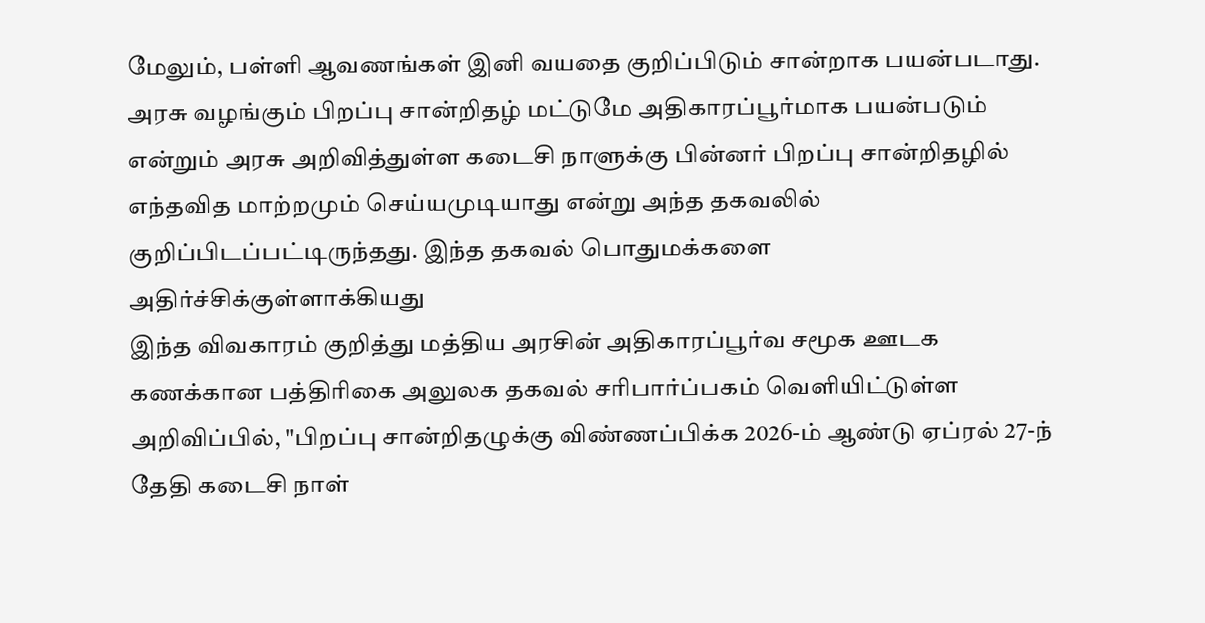மேலும், பள்ளி ஆவணங்கள் இனி வயதை குறிப்பிடும் சான்றாக பயன்படாது. அரசு வழங்கும் பிறப்பு சான்றிதழ் மட்டுமே அதிகாரப்பூர்மாக பயன்படும் என்றும் அரசு அறிவித்துள்ள கடைசி நாளுக்கு பின்னர் பிறப்பு சான்றிதழில் எந்தவித மாற்றமும் செய்யமுடியாது என்று அந்த தகவலில் குறிப்பிடப்பட்டிருந்தது. இந்த தகவல் பொதுமக்களை அதிர்ச்சிக்குள்ளாக்கியது
இந்த விவகாரம் குறித்து மத்திய அரசின் அதிகாரப்பூர்வ சமூக ஊடக கணக்கான பத்திரிகை அலுலக தகவல் சரிபார்ப்பகம் வெளியிட்டுள்ள அறிவிப்பில், "பிறப்பு சான்றிதழுக்கு விண்ணப்பிக்க 2026-ம் ஆண்டு ஏப்ரல் 27-ந் தேதி கடைசி நாள்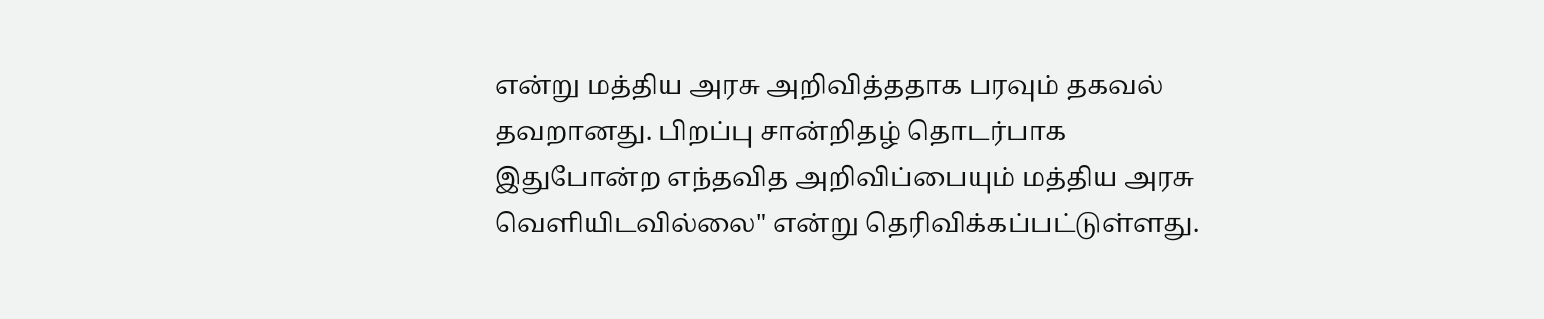என்று மத்திய அரசு அறிவித்ததாக பரவும் தகவல் தவறானது. பிறப்பு சான்றிதழ் தொடர்பாக இதுபோன்ற எந்தவித அறிவிப்பையும் மத்திய அரசு வெளியிடவில்லை" என்று தெரிவிக்கப்பட்டுள்ளது.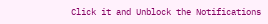Click it and Unblock the Notifications